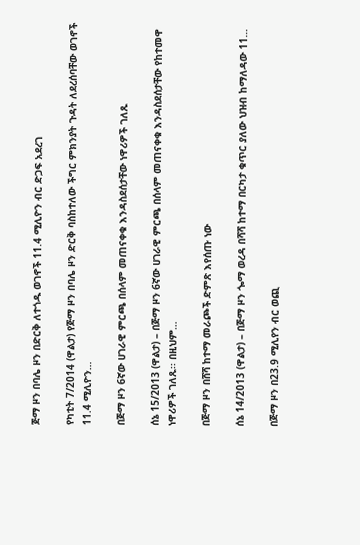ጅማ ዞን በባሌ ዞን በድርቅ ለተጎዱ ወገኖች 11.4 ሚሊዮን ብር ድጋፍ አደረገ

የካቲት 7/2014 (ዋልታ) የጅማ ዞን በባሌ ዞን ድርቅ ባስከተለው ችግር ምክንያት ጉዳት ለደረሰባቸው ወገኖች 11.4 ሚሊዮን…

በጅማ ዞን 6ኛው ሀገራዊ ምርጫ በሰላም መጠናቀቁ እንዳስደሰታቸው ነዋሪዎች ገለጹ

ሰኔ 15/2013 (ዋልታ) – በጅማ ዞን 6ኛው ሀገራዊ ምርጫ በሰላም መጠናቀቁ እንዳስደሰታቸው የከተመዋ ነዋሪዎች ገለጹ፡፡ በዚህም…

በጅማ ዞን በሸሻ ከተማ መራጮች ድምጽ እየሰጡ ነው

ሰኔ 14/2013 (ዋልታ) – በጅማ ዞን ጐማ ወረዳ በሻሻ ከተማ በርካታ ቁጥር ያለው ህዝብ ከማለዳው 11…

በጅማ ዞን በ23.9 ሚሊየን ብር ወጪ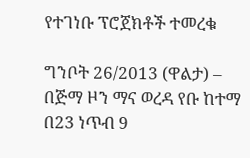የተገነቡ ፕሮጀክቶች ተመረቁ

ግንቦት 26/2013 (ዋልታ) – በጅማ ዞን ማና ወረዳ የቡ ከተማ በ23 ነጥብ 9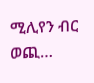ሚሊየን ብር ወጪ…